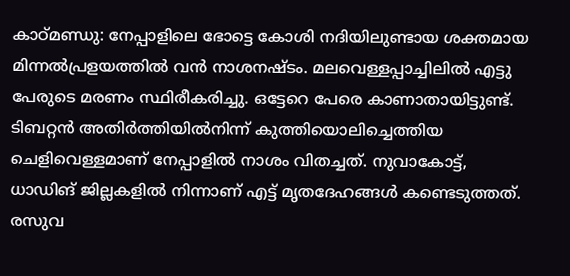കാഠ്മണ്ഡു: നേപ്പാളിലെ ഭോട്ടെ കോശി നദിയിലുണ്ടായ ശക്തമായ മിന്നൽപ്രളയത്തിൽ വൻ നാശനഷ്ടം. മലവെള്ളപ്പാച്ചിലിൽ എട്ടു പേരുടെ മരണം സ്ഥിരീകരിച്ചു. ഒട്ടേറെ പേരെ കാണാതായിട്ടുണ്ട്. ടിബറ്റൻ അതിർത്തിയിൽനിന്ന് കുത്തിയൊലിച്ചെത്തിയ ചെളിവെള്ളമാണ് നേപ്പാളിൽ നാശം വിതച്ചത്. നുവാകോട്ട്, ധാഡിങ് ജില്ലകളിൽ നിന്നാണ് എട്ട് മൃതദേഹങ്ങൾ കണ്ടെടുത്തത്. രസുവ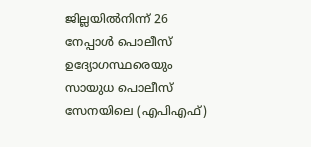ജില്ലയിൽനിന്ന് 26 നേപ്പാൾ പൊലീസ് ഉദ്യോഗസ്ഥരെയും സായുധ പൊലീസ് സേനയിലെ (എപിഎഫ്)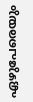ഏഴുപേരെയും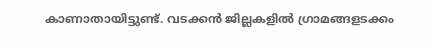കാണാതായിട്ടുണ്ട്. വടക്കൻ ജില്ലകളിൽ ഗ്രാമങ്ങളടക്കം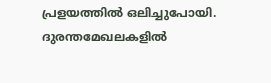പ്രളയത്തിൽ ഒലിച്ചുപോയി. ദുരന്തമേഖലകളിൽ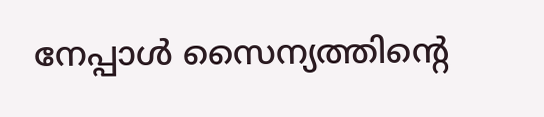നേപ്പാൾ സൈന്യത്തിന്റെ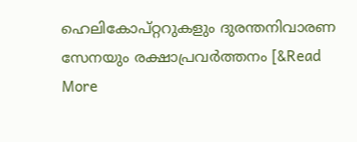ഹെലികോപ്റ്ററുകളും ദുരന്തനിവാരണ സേനയും രക്ഷാപ്രവർത്തനം [&Read More